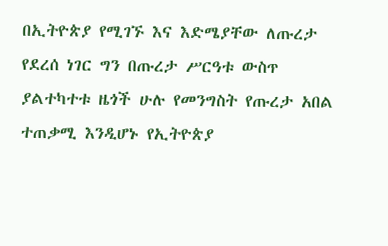በኢትዮጵያ የሚገኙ እና እድሜያቸው ለጡረታ የደረሰ ነገር ግን በጡረታ ሥርዓቱ ውስጥ ያልተካተቱ ዜጎች ሁሉ የመንግስት የጡረታ አበል ተጠቃሚ እንዲሆኑ የኢትዮጵያ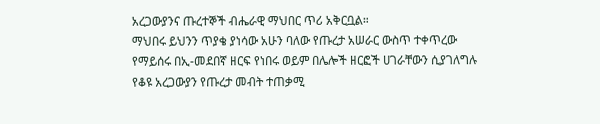አረጋውያንና ጡረተኞች ብሔራዊ ማህበር ጥሪ አቅርቧል።
ማህበሩ ይህንን ጥያቄ ያነሳው አሁን ባለው የጡረታ አሠራር ውስጥ ተቀጥረው የማይሰሩ በኢ-መደበኛ ዘርፍ የነበሩ ወይም በሌሎች ዘርፎች ሀገራቸውን ሲያገለግሉ የቆዩ አረጋውያን የጡረታ መብት ተጠቃሚ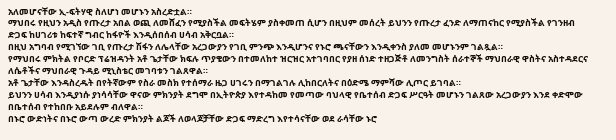አለመሆናቸው ኢ-ፍትሃዊ ስለሆነ መሆኑን አስረድቷል።
ማህበሩ የዚህን አዲስ የጡረታ አበል ወጪ ለመሸፈን የሚያስችል መፍትሄም ያስቀመጠ ሲሆን በዚህም መሰረት ይህንን የጡረታ ፈንድ ለማጠናከር የሚያስችል የገንዘብ ድጋፍ ከሀገሪቱ ከፍተኛ ግብር ከፋዮች እንዲሰበሰብ ሀሳብ አቅርቧል።
በዚህ አግባብ የሚገኘው ገቢ የጡረታ ሽፋን ለሌላቸው አረጋውያን የገቢ ምንጭ እንዲሆንና የኑሮ ጫናቸውን እንዲቀንስ ያለመ መሆኑንም ገልጿል።
የማህበሩ ምክትል የቦርድ ፕሬዝዳንት አቶ ጌታቸው ክፍሉ ጥያቄውን በተመለከተ ዝርዝር አተገባበር የያዘ ሰነድ ተዘጋጅቶ ለመንግስት ሰራተኞች ማህበራዊ ዋስትና አስተዳደርና ለሴቶችና ማህበራዊ ጉዳይ ሚኒስቴር መገባቱን ገልጸዋል።
አቶ ጌታቸው እንዳስረዱት በየትኛውም የስራ መስክ የተሰማራ ዜጋ ሀገሩን በማገልገሉ ሊከበርለትና በዕድሜ ማምሻው ሊጦር ይገባል።
ይህንን ሀሳብ እንዲያነሱ ያነሳሳቸው ዋናው ምክንያት ደግሞ በኢትዮጵያ እየተዳከመ የመጣው ባህላዊ የቤተሰብ ድጋፍ ሥርዓት መሆኑን ገልጸው አረጋውያን እንደ ቀድሞው በቤተሰብ የተከበቡ አይደሉም ብለዋል።
በኑሮ ውድነትና በኑሮ ውጣ ውረድ ምክንያት ልጆች ለወላጆቻቸው ድጋፍ ማድረግ እየተሳናቸው ወደ ራሳቸው ኑሮ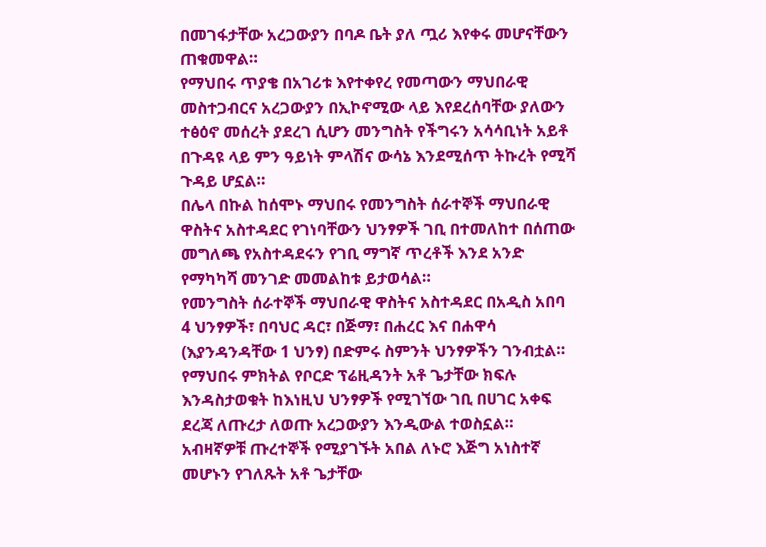በመገፋታቸው አረጋውያን በባዶ ቤት ያለ ጧሪ እየቀሩ መሆናቸውን ጠቁመዋል።
የማህበሩ ጥያቄ በአገሪቱ እየተቀየረ የመጣውን ማህበራዊ መስተጋብርና አረጋውያን በኢኮኖሚው ላይ እየደረሰባቸው ያለውን ተፅዕኖ መሰረት ያደረገ ሲሆን መንግስት የችግሩን አሳሳቢነት አይቶ በጉዳዩ ላይ ምን ዓይነት ምላሽና ውሳኔ እንደሚሰጥ ትኩረት የሚሻ ጉዳይ ሆኗል።
በሌላ በኩል ከሰሞኑ ማህበሩ የመንግስት ሰራተኞች ማህበራዊ ዋስትና አስተዳደር የገነባቸውን ህንፃዎች ገቢ በተመለከተ በሰጠው መግለጫ የአስተዳደሩን የገቢ ማግኛ ጥረቶች እንደ አንድ የማካካሻ መንገድ መመልከቱ ይታወሳል።
የመንግስት ሰራተኞች ማህበራዊ ዋስትና አስተዳደር በአዲስ አበባ 4 ህንፃዎች፣ በባህር ዳር፣ በጅማ፣ በሐረር እና በሐዋሳ (እያንዳንዳቸው 1 ህንፃ) በድምሩ ስምንት ህንፃዎችን ገንብቷል።
የማህበሩ ምክትል የቦርድ ፕሬዚዳንት አቶ ጌታቸው ክፍሉ እንዳስታወቁት ከእነዚህ ህንፃዎች የሚገኘው ገቢ በሀገር አቀፍ ደረጃ ለጡረታ ለወጡ አረጋውያን እንዲውል ተወስኗል።
አብዛኛዎቹ ጡረተኞች የሚያገኙት አበል ለኑሮ እጅግ አነስተኛ መሆኑን የገለጹት አቶ ጌታቸው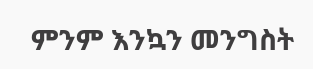ምንም እንኳን መንግስት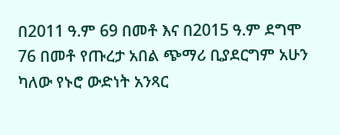በ2011 ዓ.ም 69 በመቶ እና በ2015 ዓ.ም ደግሞ 76 በመቶ የጡረታ አበል ጭማሪ ቢያደርግም አሁን ካለው የኑሮ ውድነት አንጻር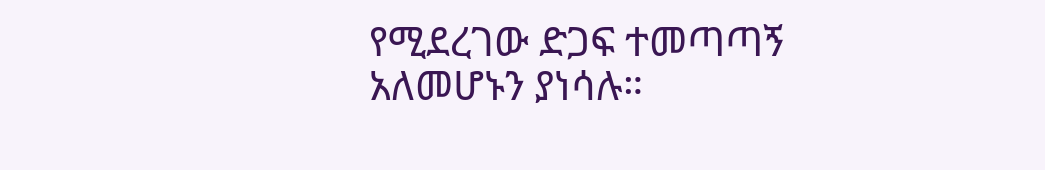የሚደረገው ድጋፍ ተመጣጣኝ አለመሆኑን ያነሳሉ።